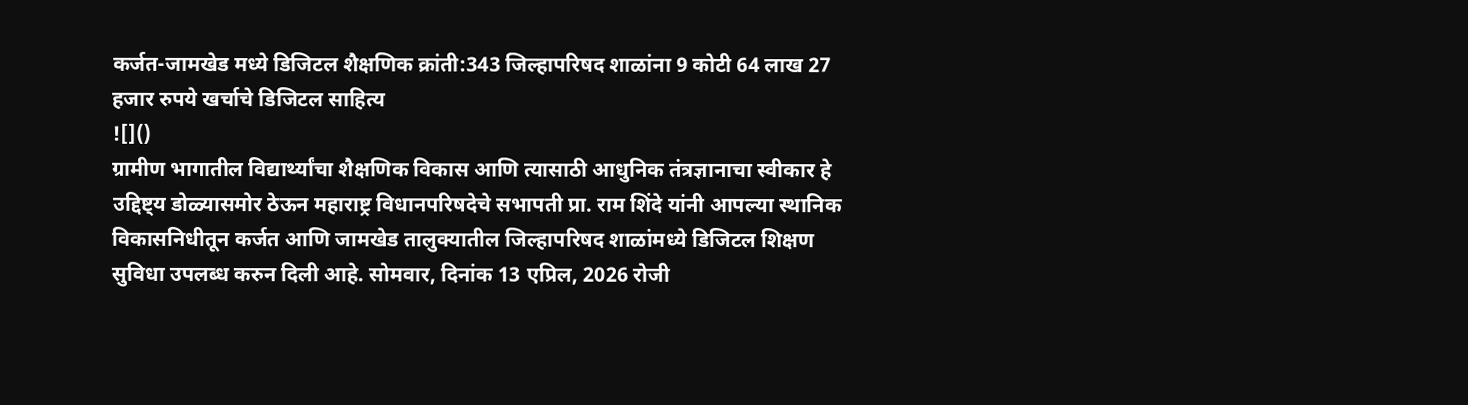कर्जत-जामखेड मध्ये डिजिटल शैक्षणिक क्रांती:343 जिल्हापरिषद शाळांना 9 कोटी 64 लाख 27 हजार रुपये खर्चाचे डिजिटल साहित्य
![]()
ग्रामीण भागातील विद्यार्थ्यांचा शैक्षणिक विकास आणि त्यासाठी आधुनिक तंत्रज्ञानाचा स्वीकार हे उद्दिष्ट्य डोळ्यासमोर ठेऊन महाराष्ट्र विधानपरिषदेचे सभापती प्रा. राम शिंदे यांनी आपल्या स्थानिक विकासनिधीतून कर्जत आणि जामखेड तालुक्यातील जिल्हापरिषद शाळांमध्ये डिजिटल शिक्षण सुविधा उपलब्ध करुन दिली आहे. सोमवार, दिनांक 13 एप्रिल, 2026 रोजी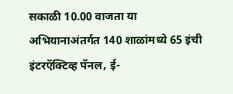सकाळी 10.00 वाजता या अभियानाअंतर्गत 140 शाळांमध्ये 65 इंची इंटरऍक्टिव्ह पॅनल, ई-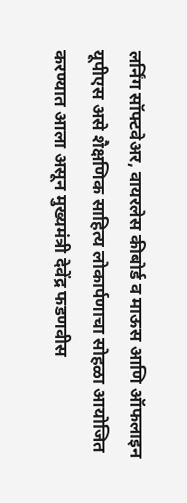लर्निंग सॉफ्टवेअर, वायरलेस कीबोर्ड व माऊस आणि ऑफलाइन यूपीएस असे शैक्षणिक साहित्य लोकार्पणाचा सोहळा आयोजित करण्यात आला असून मुख्यमंत्री देवेंद्र फडणवीस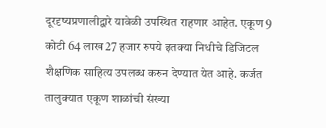दूरदृष्यप्रणालीद्वारे यावेळी उपस्थित राहणार आहेत. एकूण 9 कोटी 64 लाख 27 हजार रुपये इतक्या निधीचे डिजिटल शैक्षणिक साहित्य उपलब्ध करुन देण्यात येत आहे. कर्जत तालुक्यात एकूण शाळांची संख्या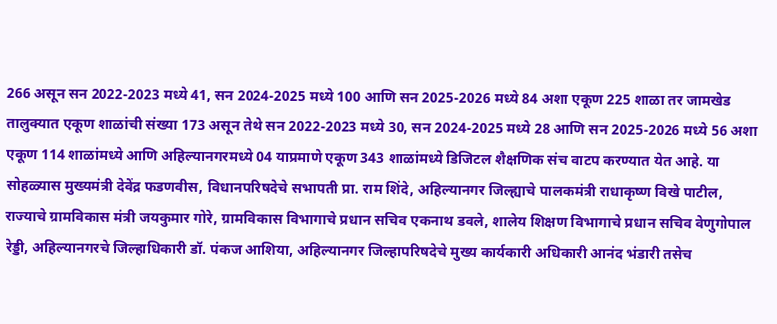266 असून सन 2022-2023 मध्ये 41, सन 2024-2025 मध्ये 100 आणि सन 2025-2026 मध्ये 84 अशा एकूण 225 शाळा तर जामखेड तालुक्यात एकूण शाळांची संख्या 173 असून तेथे सन 2022-2023 मध्ये 30, सन 2024-2025 मध्ये 28 आणि सन 2025-2026 मध्ये 56 अशा एकूण 114 शाळांमध्ये आणि अहिल्यानगरमध्ये 04 याप्रमाणे एकूण 343 शाळांमध्ये डिजिटल शैक्षणिक संच वाटप करण्यात येत आहे. या सोहळ्यास मुख्यमंत्री देवेंद्र फडणवीस, विधानपरिषदेचे सभापती प्रा. राम शिंदे, अहिल्यानगर जिल्ह्याचे पालकमंत्री राधाकृष्ण विखे पाटील, राज्याचे ग्रामविकास मंत्री जयकुमार गोरे, ग्रामविकास विभागाचे प्रधान सचिव एकनाथ डवले, शालेय शिक्षण विभागाचे प्रधान सचिव वेणुगोपाल रेड्डी, अहिल्यानगरचे जिल्हाधिकारी डॉ. पंकज आशिया, अहिल्यानगर जिल्हापरिषदेचे मुख्य कार्यकारी अधिकारी आनंद भंडारी तसेच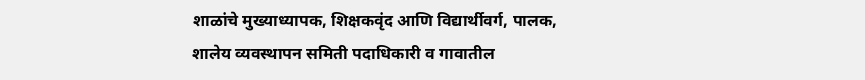शाळांचे मुख्याध्यापक, शिक्षकवृंद आणि विद्यार्थीवर्ग, पालक, शालेय व्यवस्थापन समिती पदाधिकारी व गावातील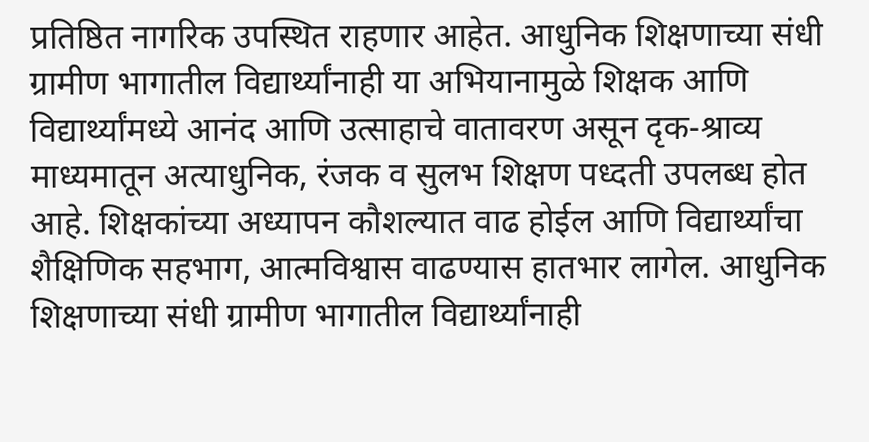प्रतिष्ठित नागरिक उपस्थित राहणार आहेत. आधुनिक शिक्षणाच्या संधी ग्रामीण भागातील विद्यार्थ्यांनाही या अभियानामुळे शिक्षक आणि विद्यार्थ्यांमध्ये आनंद आणि उत्साहाचे वातावरण असून दृक-श्राव्य माध्यमातून अत्याधुनिक, रंजक व सुलभ शिक्षण पध्दती उपलब्ध होत आहे. शिक्षकांच्या अध्यापन कौशल्यात वाढ होईल आणि विद्यार्थ्यांचा शैक्षिणिक सहभाग, आत्मविश्वास वाढण्यास हातभार लागेल. आधुनिक शिक्षणाच्या संधी ग्रामीण भागातील विद्यार्थ्यांनाही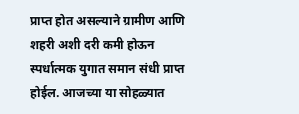प्राप्त होत असल्याने ग्रामीण आणि शहरी अशी दरी कमी होऊन स्पर्धात्मक युगात समान संधी प्राप्त होईल. आजच्या या सोहळ्यात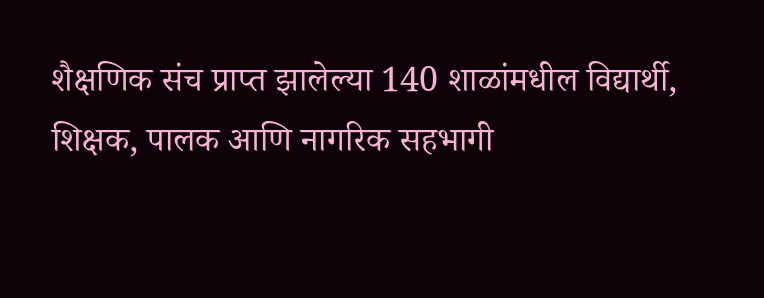शैक्षणिक संच प्राप्त झालेल्या 140 शाळांमधील विद्यार्थी, शिक्षक, पालक आणि नागरिक सहभागी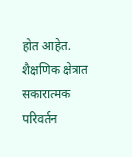होत आहेत. शैक्षणिक क्षेत्रात सकारात्मक परिवर्तन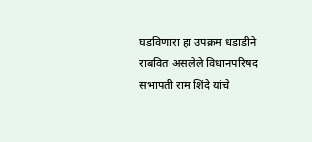घडविणारा हा उपक्रम धडाडीने राबवित असलेले विधानपरिषद सभापती राम शिंदे यांचे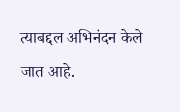त्याबद्दल अभिनंदन केले जात आहे.